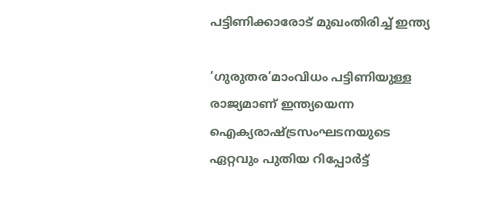പട്ടിണിക്കാരോട് മുഖംതിരിച്ച് ഇന്ത്യ

‘ഗുരുതര’മാംവിധം പട്ടിണിയുള്ള രാജ്യമാണ് ഇന്ത്യയെന്ന ഐക്യരാഷ്ട്രസംഘടനയുടെ ഏറ്റവും പുതിയ റിപ്പോർട്ട്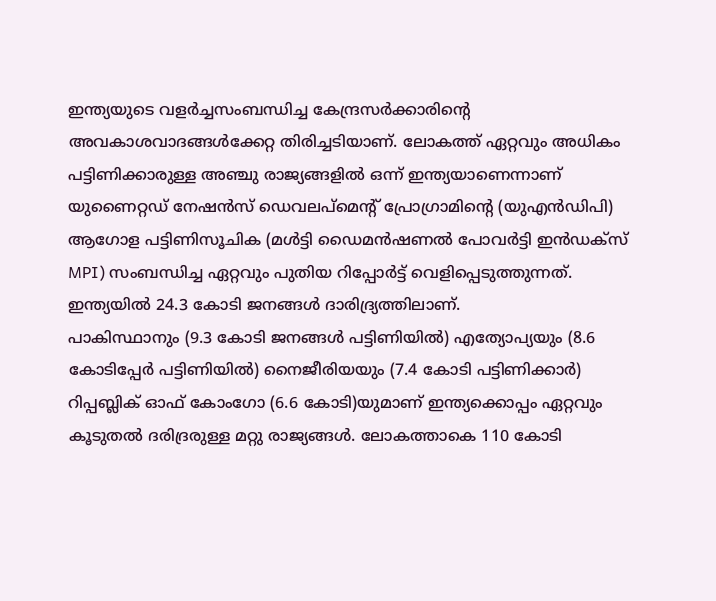ഇന്ത്യയുടെ വളർച്ചസംബന്ധിച്ച കേന്ദ്രസർക്കാരിന്റെ അവകാശവാദങ്ങൾക്കേറ്റ തിരിച്ചടിയാണ്. ലോകത്ത് ഏറ്റവും അധികം പട്ടിണിക്കാരുള്ള അഞ്ചു രാജ്യങ്ങളിൽ ഒന്ന് ഇന്ത്യയാണെന്നാണ് യുണൈറ്റഡ് നേഷൻസ് ഡെവലപ്മെന്റ് പ്രോഗ്രാമിന്റെ (യുഎൻഡിപി) ആഗോള പട്ടിണിസൂചിക (മൾട്ടി ഡൈമൻഷണൽ പോവർട്ടി ഇൻഡക്സ് MPI) സംബന്ധിച്ച ഏറ്റവും പുതിയ റിപ്പോർട്ട് വെളിപ്പെടുത്തുന്നത്. ഇന്ത്യയിൽ 24.3 കോടി ജനങ്ങൾ ദാരിദ്ര്യത്തിലാണ്.
പാകിസ്ഥാനും (9.3 കോടി ജനങ്ങൾ പട്ടിണിയിൽ) എത്യോപ്യയും (8.6 കോടിപ്പേർ പട്ടിണിയിൽ) നൈജീരിയയും (7.4 കോടി പട്ടിണിക്കാർ) റിപ്പബ്ലിക് ഓഫ് കോംഗോ (6.6 കോടി)യുമാണ് ഇന്ത്യക്കൊപ്പം ഏറ്റവും കൂടുതൽ ദരിദ്രരുള്ള മറ്റു രാജ്യങ്ങൾ. ലോകത്താകെ 110 കോടി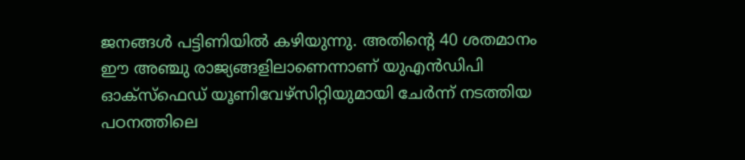ജനങ്ങൾ പട്ടിണിയിൽ കഴിയുന്നു. അതിന്റെ 40 ശതമാനം ഈ അഞ്ചു രാജ്യങ്ങളിലാണെന്നാണ് യുഎൻഡിപി ഓക്സ്ഫെഡ് യൂണിവേഴ്സിറ്റിയുമായി ചേർന്ന് നടത്തിയ പഠനത്തിലെ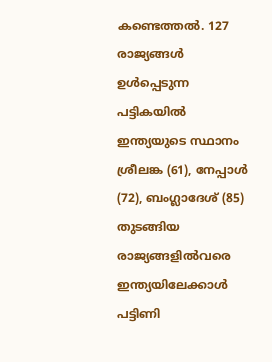കണ്ടെത്തൽ. 127 രാജ്യങ്ങൾ ഉൾപ്പെടുന്ന പട്ടികയിൽ ഇന്ത്യയുടെ സ്ഥാനം ശ്രീലങ്ക (61), നേപ്പാൾ (72), ബംഗ്ലാദേശ് (85) തുടങ്ങിയ രാജ്യങ്ങളിൽവരെ ഇന്ത്യയിലേക്കാൾ പട്ടിണി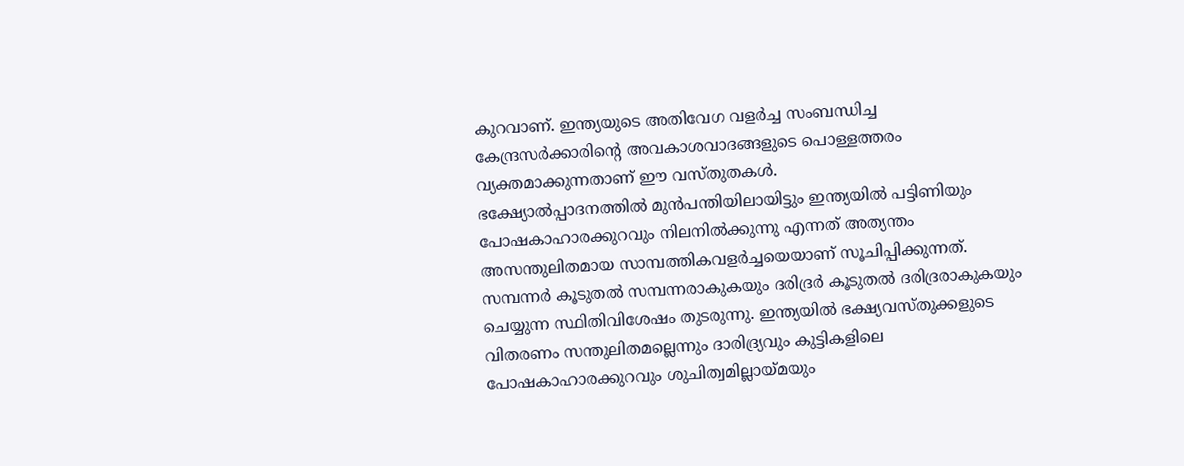കുറവാണ്. ഇന്ത്യയുടെ അതിവേഗ വളർച്ച സംബന്ധിച്ച കേന്ദ്രസർക്കാരിന്റെ അവകാശവാദങ്ങളുടെ പൊള്ളത്തരം വ്യക്തമാക്കുന്നതാണ് ഈ വസ്തുതകൾ.
ഭക്ഷ്യോൽപ്പാദനത്തിൽ മുൻപന്തിയിലായിട്ടും ഇന്ത്യയിൽ പട്ടിണിയും പോഷകാഹാരക്കുറവും നിലനിൽക്കുന്നു എന്നത് അത്യന്തം അസന്തുലിതമായ സാമ്പത്തികവളർച്ചയെയാണ് സൂചിപ്പിക്കുന്നത്. സമ്പന്നർ കൂടുതൽ സമ്പന്നരാകുകയും ദരിദ്രർ കൂടുതൽ ദരിദ്രരാകുകയും ചെയ്യുന്ന സ്ഥിതിവിശേഷം തുടരുന്നു. ഇന്ത്യയിൽ ഭക്ഷ്യവസ്തുക്കളുടെ വിതരണം സന്തുലിതമല്ലെന്നും ദാരിദ്ര്യവും കുട്ടികളിലെ പോഷകാഹാരക്കുറവും ശുചിത്വമില്ലായ്മയും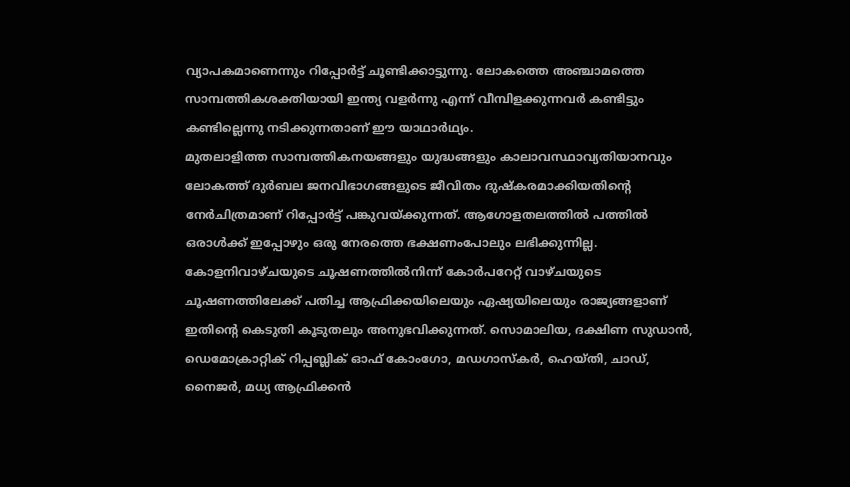വ്യാപകമാണെന്നും റിപ്പോർട്ട് ചൂണ്ടിക്കാട്ടുന്നു. ലോകത്തെ അഞ്ചാമത്തെ സാമ്പത്തികശക്തിയായി ഇന്ത്യ വളർന്നു എന്ന് വീമ്പിളക്കുന്നവർ കണ്ടിട്ടും കണ്ടില്ലെന്നു നടിക്കുന്നതാണ് ഈ യാഥാർഥ്യം.
മുതലാളിത്ത സാമ്പത്തികനയങ്ങളും യുദ്ധങ്ങളും കാലാവസ്ഥാവ്യതിയാനവും ലോകത്ത് ദുർബല ജനവിഭാഗങ്ങളുടെ ജീവിതം ദുഷ്കരമാക്കിയതിന്റെ നേർചിത്രമാണ് റിപ്പോർട്ട് പങ്കുവയ്ക്കുന്നത്. ആഗോളതലത്തിൽ പത്തിൽ ഒരാൾക്ക് ഇപ്പോഴും ഒരു നേരത്തെ ഭക്ഷണംപോലും ലഭിക്കുന്നില്ല. കോളനിവാഴ്ചയുടെ ചൂഷണത്തിൽനിന്ന് കോർപറേറ്റ് വാഴ്ചയുടെ ചൂഷണത്തിലേക്ക് പതിച്ച ആഫ്രിക്കയിലെയും ഏഷ്യയിലെയും രാജ്യങ്ങളാണ് ഇതിന്റെ കെടുതി കൂടുതലും അനുഭവിക്കുന്നത്. സൊമാലിയ, ദക്ഷിണ സുഡാൻ, ഡെമോക്രാറ്റിക് റിപ്പബ്ലിക് ഓഫ് കോംഗോ, മഡഗാസ്കർ, ഹെയ്തി, ചാഡ്, നൈജർ, മധ്യ ആഫ്രിക്കൻ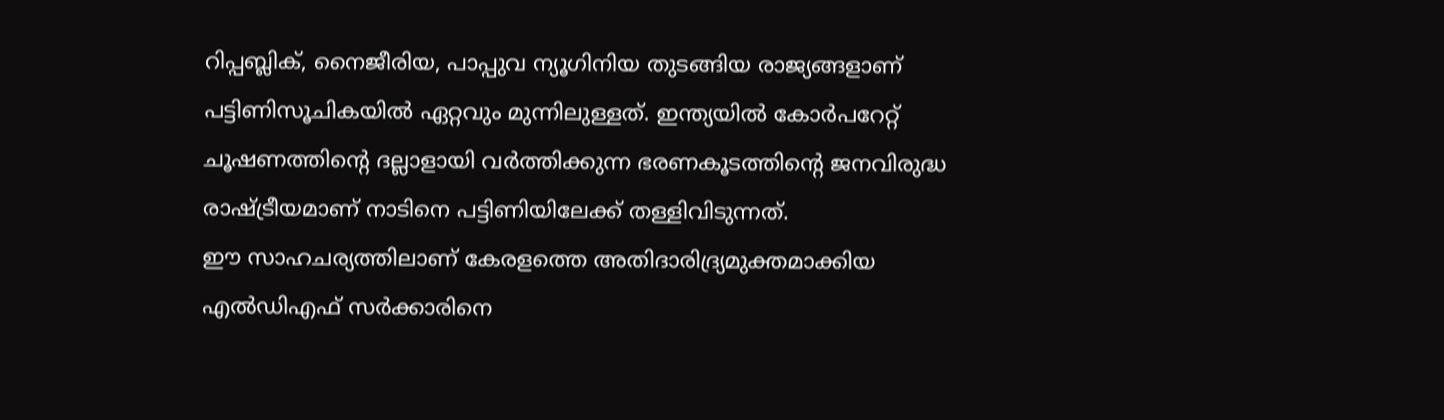റിപ്പബ്ലിക്, നൈജീരിയ, പാപ്പുവ ന്യൂഗിനിയ തുടങ്ങിയ രാജ്യങ്ങളാണ് പട്ടിണിസൂചികയിൽ ഏറ്റവും മുന്നിലുള്ളത്. ഇന്ത്യയിൽ കോർപറേറ്റ് ചൂഷണത്തിന്റെ ദല്ലാളായി വർത്തിക്കുന്ന ഭരണകൂടത്തിന്റെ ജനവിരുദ്ധ രാഷ്ട്രീയമാണ് നാടിനെ പട്ടിണിയിലേക്ക് തള്ളിവിടുന്നത്.
ഈ സാഹചര്യത്തിലാണ് കേരളത്തെ അതിദാരിദ്ര്യമുക്തമാക്കിയ എൽഡിഎഫ് സർക്കാരിനെ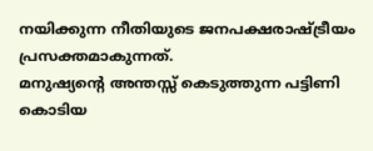നയിക്കുന്ന നീതിയുടെ ജനപക്ഷരാഷ്ട്രീയം പ്രസക്തമാകുന്നത്.
മനുഷ്യന്റെ അന്തസ്സ് കെടുത്തുന്ന പട്ടിണി കൊടിയ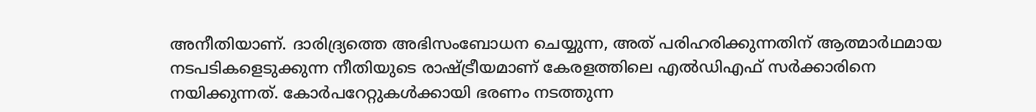അനീതിയാണ്. ദാരിദ്ര്യത്തെ അഭിസംബോധന ചെയ്യുന്ന, അത് പരിഹരിക്കുന്നതിന് ആത്മാർഥമായ നടപടികളെടുക്കുന്ന നീതിയുടെ രാഷ്ട്രീയമാണ് കേരളത്തിലെ എൽഡിഎഫ് സർക്കാരിനെ നയിക്കുന്നത്. കോർപറേറ്റുകൾക്കായി ഭരണം നടത്തുന്ന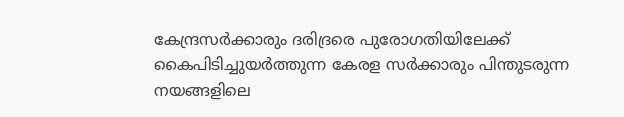കേന്ദ്രസർക്കാരും ദരിദ്രരെ പുരോഗതിയിലേക്ക് കൈപിടിച്ചുയർത്തുന്ന കേരള സർക്കാരും പിന്തുടരുന്ന നയങ്ങളിലെ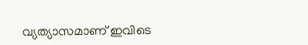വ്യത്യാസമാണ് ഇവിടെ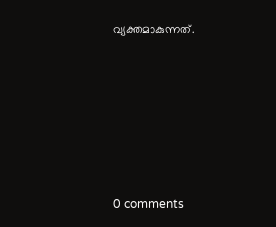വ്യക്തമാകുന്നത്.









0 comments